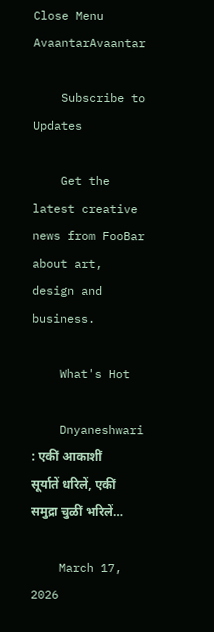Close Menu
AvaantarAvaantar

    Subscribe to Updates

    Get the latest creative news from FooBar about art, design and business.

    What's Hot

    Dnyaneshwari : एकीं आकाशीं सूर्यातें धरिलें, एकीं समुद्रा चुळीं भरिलें…

    March 17, 2026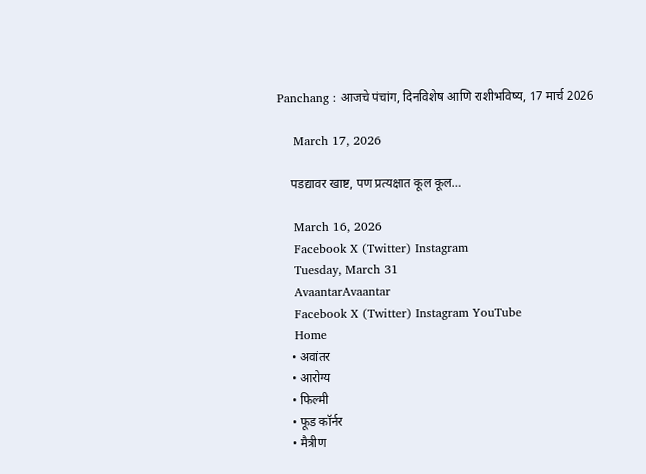Panchang : आजचे पंचांग, दिनविशेष आणि राशीभविष्य, 17 मार्च 2026

    March 17, 2026

    पडद्यावर खाष्ट, पण प्रत्यक्षात कूल कूल…

    March 16, 2026
    Facebook X (Twitter) Instagram
    Tuesday, March 31
    AvaantarAvaantar
    Facebook X (Twitter) Instagram YouTube
    Home
    • अवांतर
    • आरोग्य
    • फिल्मी
    • फूड कॉर्नर
    • मैत्रीण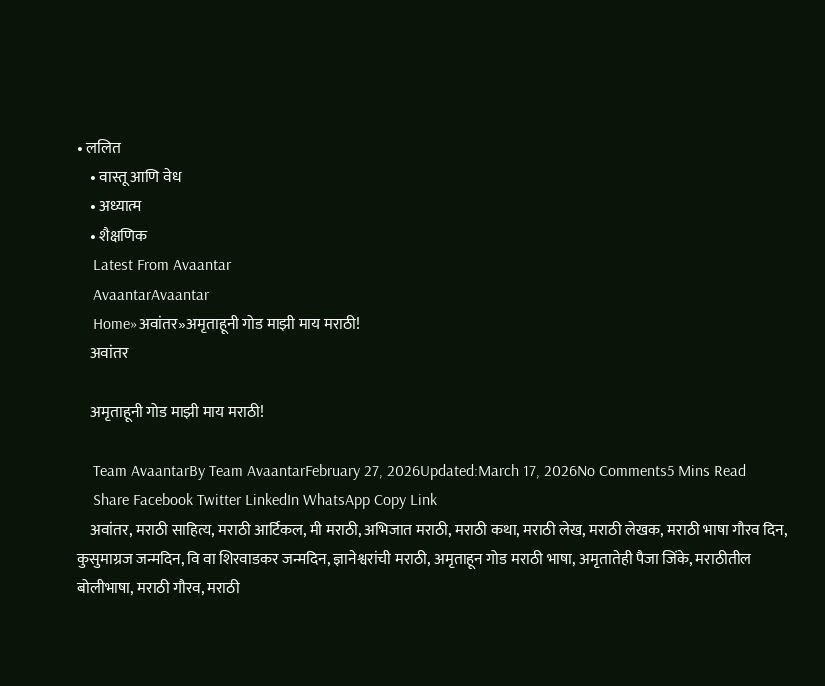• ललित
    • वास्तू आणि वेध
    • अध्यात्म
    • शैक्षणिक
    Latest From Avaantar
    AvaantarAvaantar
    Home»अवांतर»अमृताहूनी गोड माझी माय मराठी!
    अवांतर

    अमृताहूनी गोड माझी माय मराठी!

    Team AvaantarBy Team AvaantarFebruary 27, 2026Updated:March 17, 2026No Comments5 Mins Read
    Share Facebook Twitter LinkedIn WhatsApp Copy Link
    अवांतर, मराठी साहित्य, मराठी आर्टिकल, मी मराठी, अभिजात मराठी, मराठी कथा, मराठी लेख, मराठी लेखक, मराठी भाषा गौरव दिन, कुसुमाग्रज जन्मदिन, वि वा शिरवाडकर जन्मदिन, ज्ञानेश्वरांची मराठी, अमृताहून गोड मराठी भाषा, अमृतातेही पैजा जिंके, मराठीतील बोलीभाषा, मराठी गौरव, मराठी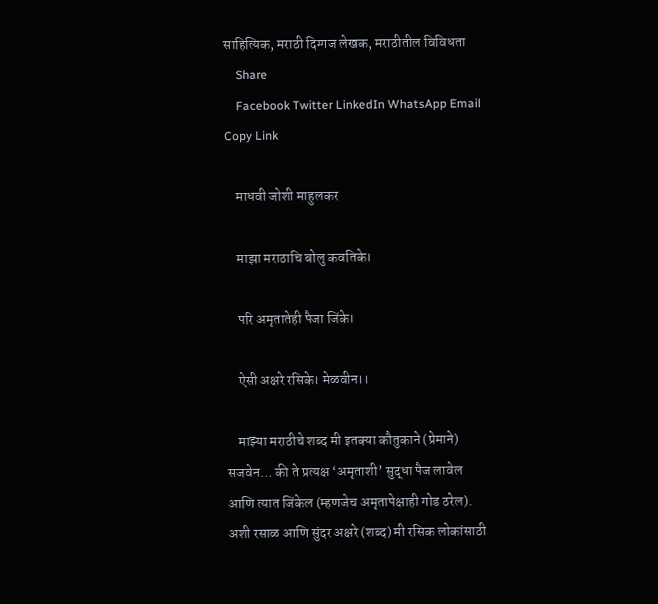साहित्यिक, मराठी दिग्गज लेखक, मराठीतील विविधता
    Share
    Facebook Twitter LinkedIn WhatsApp Email Copy Link

    माधवी जोशी माहुलकर

    माझा मराठाचि बोलु कवतिके।

    परि अमृतातेही पैजा जिंके।

    ऐसी अक्षरे रसिके। मेळवीन।।

    माझ्या मराठीचे शब्द मी इतक्या कौतुकाने (प्रेमाने) सजवेन… की ते प्रत्यक्ष ‘अमृताशी’ सुद्धा पैज लावेल आणि त्यात जिंकेल (म्हणजेच अमृतापेक्षाही गोड ठरेल). अशी रसाळ आणि सुंदर अक्षरे (शब्द) मी रसिक लोकांसाठी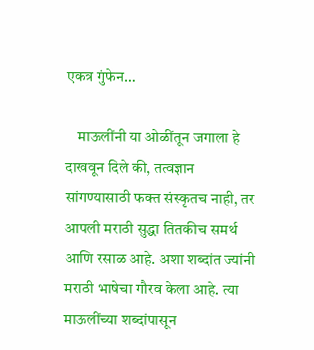एकत्र गुंफेन…

    माऊलींनी या ओळींतून जगाला हे दाखवून दिले की, तत्वज्ञान सांगण्यासाठी फक्त संस्कृतच नाही, तर आपली मराठी सुद्धा तितकीच समर्थ आणि रसाळ आहे. अशा शब्दांत ज्यांनी मराठी भाषेचा गौरव केला आहे. त्या माऊलींच्या शब्दांपासून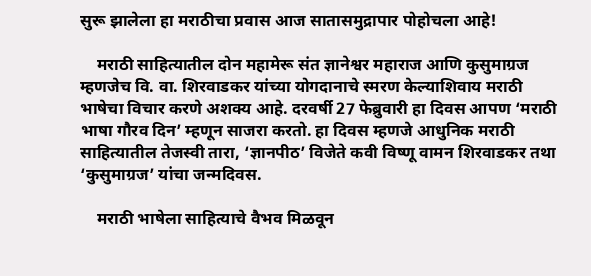सुरू झालेला हा मराठीचा प्रवास आज सातासमुद्रापार पोहोचला आहे!

    मराठी साहित्यातील दोन महामेरू संत ज्ञानेश्वर महाराज आणि कुसुमाग्रज म्हणजेच वि. वा. शिरवाडकर यांच्या योगदानाचे स्मरण केल्याशिवाय मराठी भाषेचा विचार करणे अशक्य आहे. दरवर्षी 27 फेब्रुवारी हा दिवस आपण ‘मराठी भाषा गौरव दिन’ म्हणून साजरा करतो. हा दिवस म्हणजे आधुनिक मराठी साहित्यातील तेजस्वी तारा, ‘ज्ञानपीठ’ विजेते कवी विष्णू वामन शिरवाडकर तथा ‘कुसुमाग्रज’ यांचा जन्मदिवस.

    मराठी भाषेला साहित्याचे वैभव मिळवून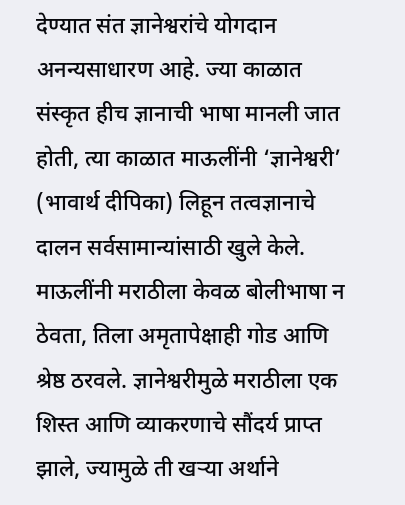देण्यात संत ज्ञानेश्वरांचे योगदान अनन्यसाधारण आहे. ज्या काळात संस्कृत हीच ज्ञानाची भाषा मानली जात होती, त्या काळात माऊलींनी ‘ज्ञानेश्वरी’ (भावार्थ दीपिका) लिहून तत्वज्ञानाचे दालन सर्वसामान्यांसाठी खुले केले. माऊलींनी मराठीला केवळ बोलीभाषा न ठेवता, तिला अमृतापेक्षाही गोड आणि श्रेष्ठ ठरवले. ज्ञानेश्वरीमुळे मराठीला एक शिस्त आणि व्याकरणाचे सौंदर्य प्राप्त झाले, ज्यामुळे ती खऱ्या अर्थाने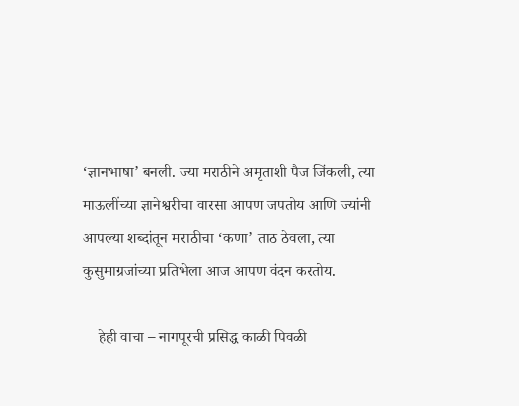‘ज्ञानभाषा’ बनली. ज्या मराठीने अमृताशी पैज जिंकली, त्या माऊलींच्या ज्ञानेश्वरीचा वारसा आपण जपतोय आणि ज्यांनी आपल्या शब्दांतून मराठीचा ‘कणा’ ताठ ठेवला, त्या कुसुमाग्रजांच्या प्रतिभेला आज आपण वंदन करतोय.

    हेही वाचा – नागपूरची प्रसिद्ध काळी पिवळी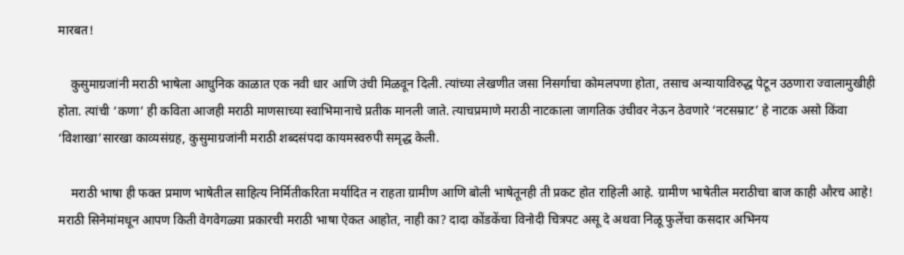मारबत!

    कुसुमाग्रजांनी मराठी भाषेला आधुनिक काळात एक नवी धार आणि उंची मिळवून दिली. त्यांच्या लेखणीत जसा निसर्गाचा कोमलपणा होता, तसाच अन्यायाविरुद्ध पेटून उठणारा ज्वालामुखीही होता. त्यांची ‘कणा’ ही कविता आजही मराठी माणसाच्या स्वाभिमानाचे प्रतीक मानली जाते. त्याचप्रमाणे मराठी नाटकाला जागतिक उंचीवर नेऊन ठेवणारे ‘नटसम्राट’ हे नाटक असो किंवा ‘विशाखा’सारखा काव्यसंग्रह, कुसुमाग्रजांनी मराठी शब्दसंपदा कायमस्वरुपी समृद्ध केली.

    मराठी भाषा ही फक्त प्रमाण भाषेतील साहित्य निर्मितीकरिता मर्यादित न राहता ग्रामीण आणि बोली भाषेतूनही ती प्रकट होत राहिली आहे. ग्रामीण भाषेतील मराठीचा बाज काही औरच आहे! मराठी सिनेमांमधून आपण किती वेगवेगळ्या प्रकारची मराठी भाषा ऐकत आहोत, नाही का? दादा कोंडकेंचा विनोदी चित्रपट असू दे अथवा निळू फुलेंचा कसदार अभिनय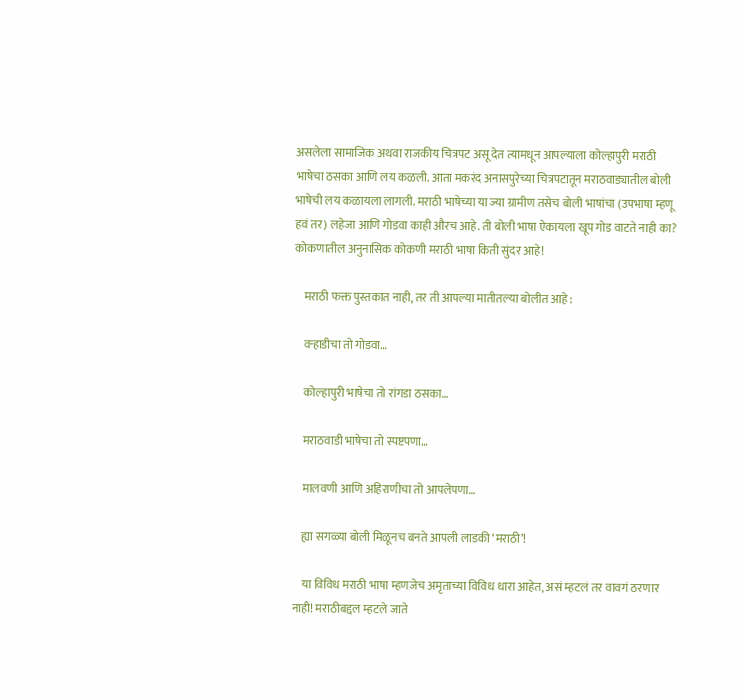असलेला सामाजिक अथवा राजकीय चित्रपट असू देत त्यामधून आपल्याला कोल्हापुरी मराठी भाषेचा ठसका आणि लय कळली. आता मकरंद अनासपुरेच्या चित्रपटातून मराठवाड्यातील बोली भाषेची लय कळायला लागली. मराठी भाषेच्या या ज्या ग्रामीण तसेच बोली भाषांचा (उपभाषा म्हणू हवं तर) लहेजा आणि गोडवा काही औरच आहे. ती बोली भाषा ऐकायला खूप गोड वाटते नाही का? कोकणातील अनुनासिक कोकणी मराठी भाषा किती सुंदर आहे!

    मराठी फक्त पुस्तकात नाही, तर ती आपल्या मातीतल्या बोलीत आहे :

    वऱ्हाडीचा तो गोडवा…

    कोल्हापुरी भाषेचा तो रांगडा ठसका…

    मराठवाडी भाषेचा तो स्पष्टपणा…

    मालवणी आणि अहिराणीचा तो आपलेपणा…

    ह्या सगळ्या बोली मिळूनच बनते आपली लाडकी ‘मराठी’!

    या विविध मराठी भाषा म्हणजेच अमृताच्या विविध धारा आहेत, असं म्हटलं तर वावगं ठरणार नाही! मराठीबद्दल म्हटले जाते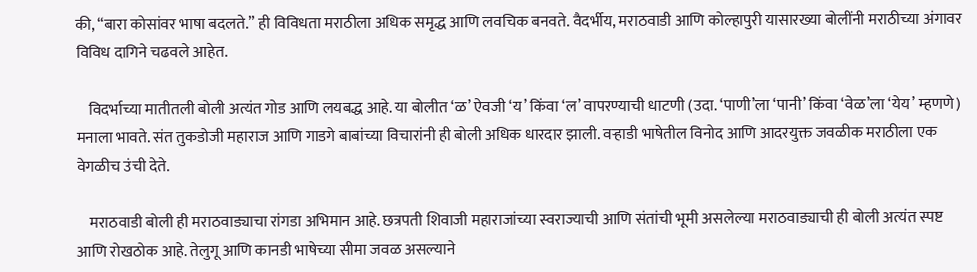की, “बारा कोसांवर भाषा बदलते.” ही विविधता मराठीला अधिक समृद्ध आणि लवचिक बनवते. वैदर्भीय, मराठवाडी आणि कोल्हापुरी यासारख्या बोलींनी मराठीच्या अंगावर विविध दागिने चढवले आहेत.

    विदर्भाच्या मातीतली बोली अत्यंत गोड आणि लयबद्ध आहे. या बोलीत ‘ळ’ ऐवजी ‘य’ किंवा ‘ल’ वापरण्याची धाटणी (उदा. ‘पाणी’ला ‘पानी’ किंवा ‘वेळ’ला ‘येय’ म्हणणे) मनाला भावते. संत तुकडोजी महाराज आणि गाडगे बाबांच्या विचारांनी ही बोली अधिक धारदार झाली. वऱ्हाडी भाषेतील विनोद आणि आदरयुक्त जवळीक मराठीला एक वेगळीच उंची देते.

    मराठवाडी बोली ही मराठवाड्याचा रांगडा अभिमान आहे. छत्रपती शिवाजी महाराजांच्या स्वराज्याची आणि संतांची भूमी असलेल्या मराठवाड्याची ही बोली अत्यंत स्पष्ट आणि रोखठोक आहे. तेलुगू आणि कानडी भाषेच्या सीमा जवळ असल्याने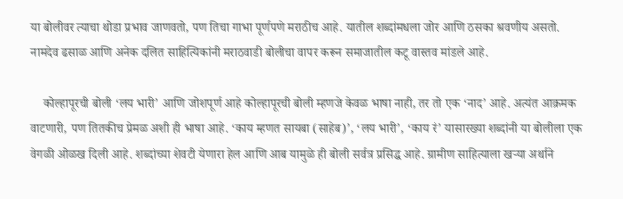या बोलीवर त्याचा थोडा प्रभाव जाणवतो, पण तिचा गाभा पूर्णपणे मराठीच आहे. यातील शब्दांमधला जोर आणि ठसका श्रवणीय असतो. नामदेव ढसाळ आणि अनेक दलित साहित्यिकांनी मराठवाडी बोलीचा वापर करून समाजातील कटू वास्तव मांडले आहे.

    कोल्हापूरची बोली ‘लय भारी’ आणि जोशपूर्ण आहे कोल्हापूरची बोली म्हणजे केवळ भाषा नाही, तर तो एक ‘नाद’ आहे. अत्यंत आक्रमक वाटणारी, पण तितकीच प्रेमळ अशी ही भाषा आहे. ‘काय म्हणत सायबा (साहेब)’, ‘लय भारी’, ‘काय रं’ यासारख्या शब्दांनी या बोलीला एक वेगळी ओळख दिली आहे. शब्दांच्या शेवटी येणारा हेल आणि आब यामुळे ही बोली सर्वत्र प्रसिद्ध आहे. ग्रामीण साहित्याला खऱ्या अर्थाने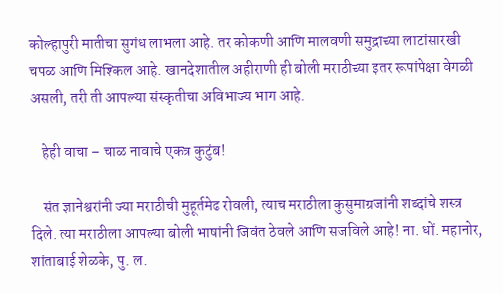कोल्हापुरी मातीचा सुगंध लाभला आहे. तर कोकणी आणि मालवणी समुद्राच्या लाटांसारखी चपळ आणि मिश्किल आहे. खानदेशातील अहीराणी ही बोली मराठीच्या इतर रूपांपेक्षा वेगळी असली, तरी ती आपल्या संस्कृतीचा अविभाज्य भाग आहे.

    हेही वाचा – चाळ नावाचे एकत्र कुटुंब!

    संत ज्ञानेश्वरांनी ज्या मराठीची मुहूर्तमेढ रोवली, त्याच मराठीला कुसुमाग्रजांनी शब्दांचे शस्त्र दिले. त्या मराठीला आपल्या बोली भाषांनी जिवंत ठेवले आणि सजविले आहे! ना. धों. महानोर, शांताबाई शेळके, पु. ल.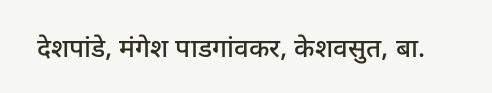देशपांडे, मंगेश पाडगांवकर, केशवसुत, बा.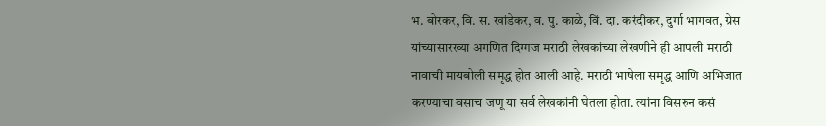भ. बोरकर, वि. स. खांडेकर, व. पु. काळे, विं. दा. करंदीकर, दुर्गा भागवत, ग्रेस यांच्यासारख्या अगणित दिग्गज मराठी लेखकांच्या लेखणीने ही आपली मराठी नावाची मायबोली समृद्ध होत आली आहे. मराठी भाषेला समृद्ध आणि अभिजात करण्याचा वसाच जणू या सर्व लेखकांनी घेतला होता. त्यांना विसरुन कसं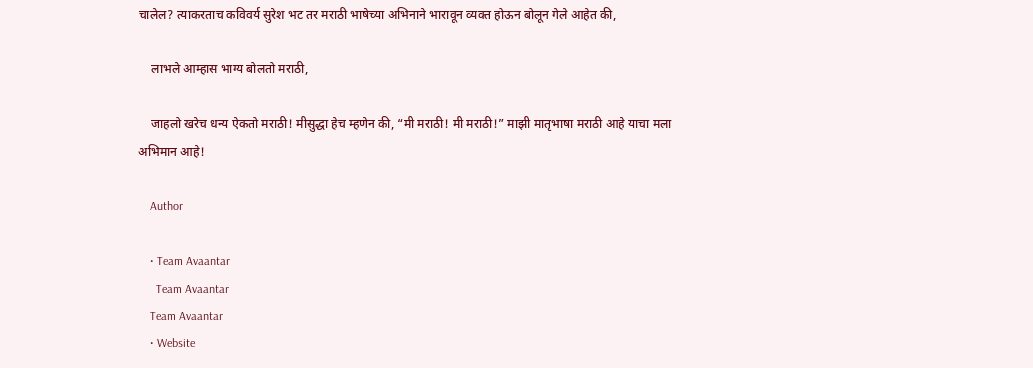चालेल? त्याकरताच कविवर्य सुरेश भट तर मराठी भाषेच्या अभिनाने भारावून व्यक्त होऊन बोलून गेले आहेत की,

    लाभले आम्हास भाग्य बोलतो मराठी,

    जाहलो खरेच धन्य ऐकतो मराठी! मीसुद्धा हेच म्हणेन की, “मी मराठी! मी मराठी!” माझी मातृभाषा मराठी आहे याचा मला अभिमान आहे!

    Author

    • Team Avaantar
      Team Avaantar
    Team Avaantar
    • Website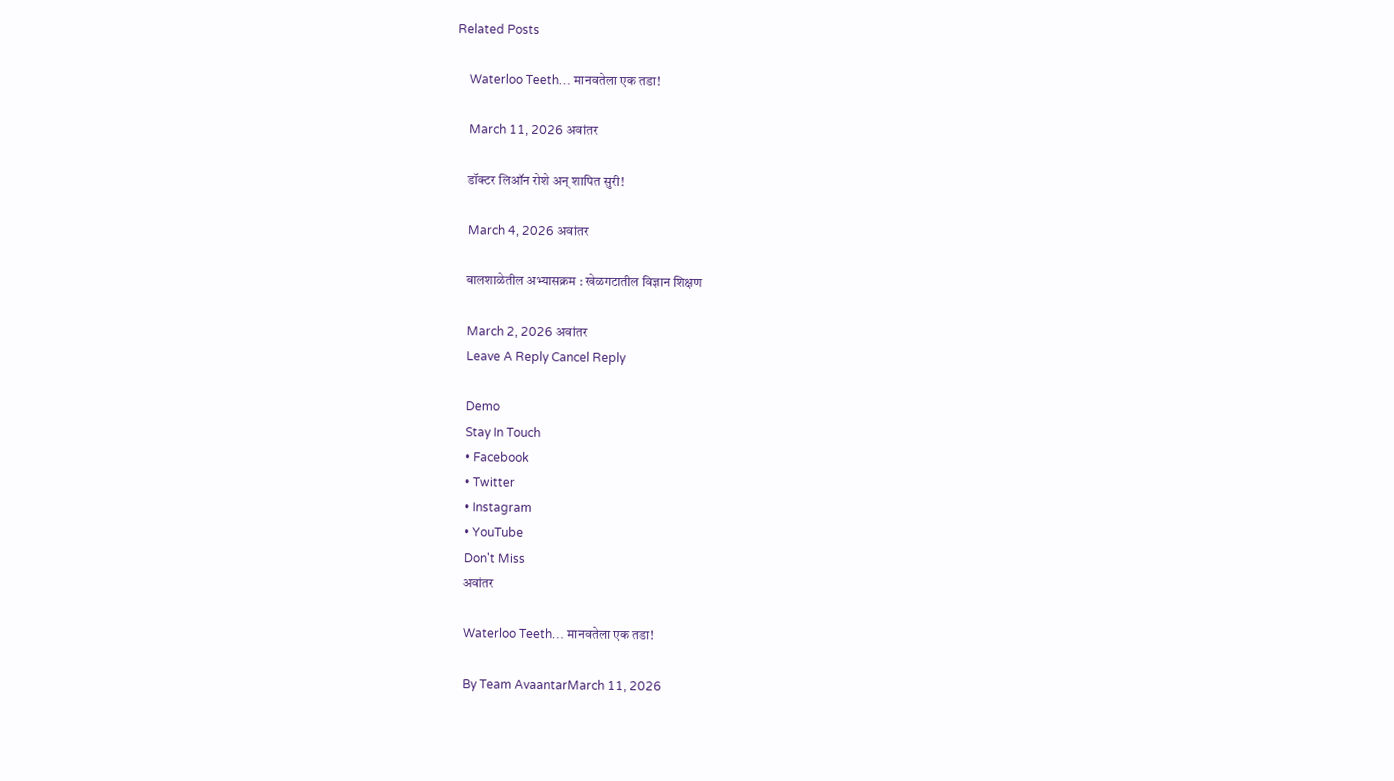Related Posts

    Waterloo Teeth… मानवतेला एक तडा!

    March 11, 2026 अवांतर

    डॉक्टर लिऑन रोशे अन् शापित सुरी!

    March 4, 2026 अवांतर

    बालशाळेतील अभ्यासक्रम : खेळगटातील विज्ञान शिक्षण

    March 2, 2026 अवांतर
    Leave A Reply Cancel Reply

    Demo
    Stay In Touch
    • Facebook
    • Twitter
    • Instagram
    • YouTube
    Don't Miss
    अवांतर

    Waterloo Teeth… मानवतेला एक तडा!

    By Team AvaantarMarch 11, 2026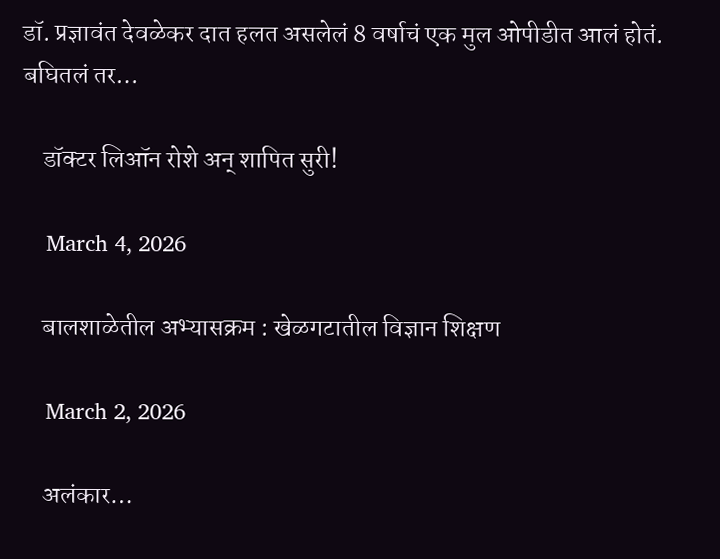डॉ. प्रज्ञावंत देवळेकर दात हलत असलेलं 8 वर्षाचं एक मुल ओपीडीत आलं होतं. बघितलं तर…

    डॉक्टर लिऑन रोशे अन् शापित सुरी!

    March 4, 2026

    बालशाळेतील अभ्यासक्रम : खेळगटातील विज्ञान शिक्षण

    March 2, 2026

    अलंकार…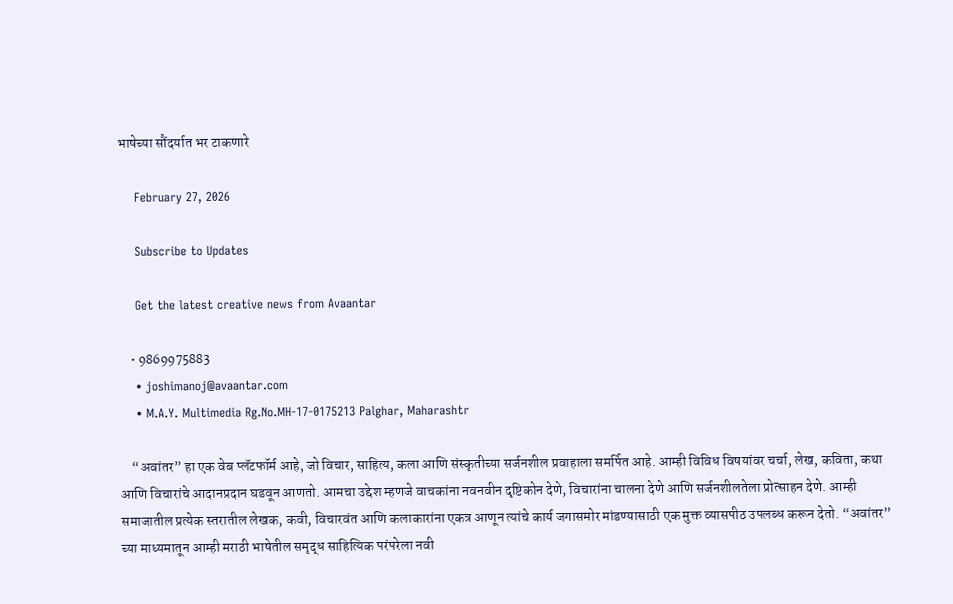भाषेच्या सौंदर्यात भर टाकणारे

    February 27, 2026

    Subscribe to Updates

    Get the latest creative news from Avaantar

    • 9869975883
    • joshimanoj@avaantar.com
    • M.A.Y. Multimedia Rg.No.MH-17-0175213 Palghar, Maharashtr

    “अवांतर” हा एक वेब प्लॅटफॉर्म आहे, जो विचार, साहित्य, कला आणि संस्कृतीच्या सर्जनशील प्रवाहाला समर्पित आहे. आम्ही विविध विषयांवर चर्चा, लेख, कविता, कथा आणि विचारांचे आदानप्रदान घडवून आणतो. आमचा उद्देश म्हणजे वाचकांना नवनवीन दृष्टिकोन देणे, विचारांना चालना देणे आणि सर्जनशीलतेला प्रोत्साहन देणे. आम्ही समाजातील प्रत्येक स्तरातील लेखक, कवी, विचारवंत आणि कलाकारांना एकत्र आणून त्यांचे कार्य जगासमोर मांडण्यासाठी एक मुक्त व्यासपीठ उपलब्ध करून देतो. “अवांतर” च्या माध्यमातून आम्ही मराठी भाषेतील समृद्ध साहित्यिक परंपरेला नवी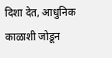दिशा देत, आधुनिक काळाशी जोडून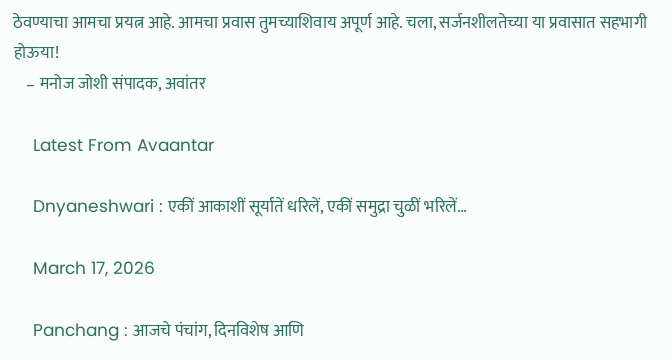ठेवण्याचा आमचा प्रयत्न आहे. आमचा प्रवास तुमच्याशिवाय अपूर्ण आहे. चला, सर्जनशीलतेच्या या प्रवासात सहभागी होऊया!
    – मनोज जोशी संपादक, अवांतर

    Latest From Avaantar

    Dnyaneshwari : एकीं आकाशीं सूर्यातें धरिलें, एकीं समुद्रा चुळीं भरिलें…

    March 17, 2026

    Panchang : आजचे पंचांग, दिनविशेष आणि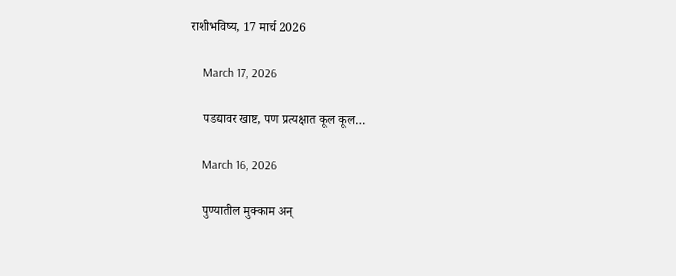राशीभविष्य, 17 मार्च 2026

    March 17, 2026

    पडद्यावर खाष्ट, पण प्रत्यक्षात कूल कूल…

    March 16, 2026

    पुण्यातील मुक्काम अन्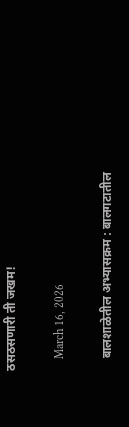ठसठसणारी ती जखम!

    March 16, 2026

    बालशाळेतील अभ्यासक्रम : बालगटातील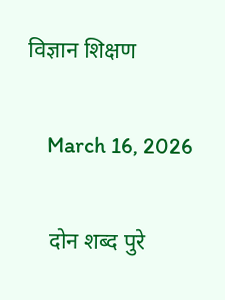विज्ञान शिक्षण

    March 16, 2026

    दोन शब्द पुरे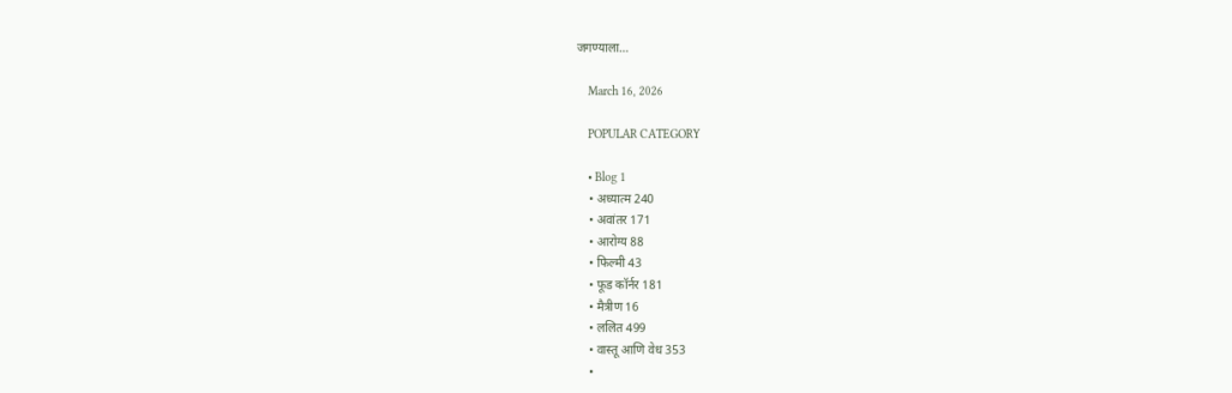जगण्याला…

    March 16, 2026

    POPULAR CATEGORY

    • Blog 1
    • अध्यात्म 240
    • अवांतर 171
    • आरोग्य 88
    • फिल्मी 43
    • फूड कॉर्नर 181
    • मैत्रीण 16
    • ललित 499
    • वास्तू आणि वेध 353
    •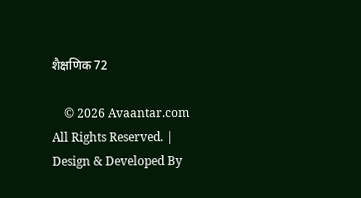शैक्षणिक 72

    © 2026 Avaantar.com All Rights Reserved. | Design & Developed By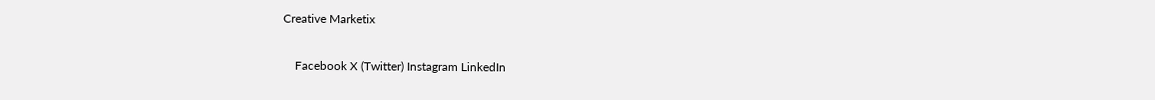Creative Marketix

    Facebook X (Twitter) Instagram LinkedIn